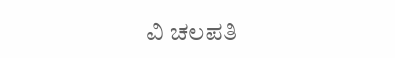ವಿ ಚಲಪತಿ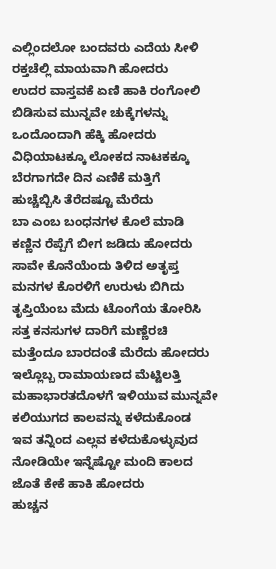ಎಲ್ಲಿಂದಲೋ ಬಂದವರು ಎದೆಯ ಸೀಳಿ
ರಕ್ತಚೆಲ್ಲಿ ಮಾಯವಾಗಿ ಹೋದರು
ಉದರ ವಾಸ್ತವಕೆ ಏಣಿ ಹಾಕಿ ರಂಗೋಲಿ
ಬಿಡಿಸುವ ಮುನ್ನವೇ ಚುಕ್ಕೆಗಳನ್ನು
ಒಂದೊಂದಾಗಿ ಹೆಕ್ಕಿ ಹೋದರು
ವಿಧಿಯಾಟಕ್ಕೂ ಲೋಕದ ನಾಟಕಕ್ಕೂ
ಬೆರಗಾಗದೇ ದಿನ ಎಣಿಕೆ ಮತ್ತಿಗೆ
ಹುಚ್ಚೆಬ್ಬಿಸಿ ತೆರೆದಷ್ಟೂ ಮೆರೆದು
ಬಾ ಎಂಬ ಬಂಧನಗಳ ಕೊಲೆ ಮಾಡಿ
ಕಣ್ಣಿನ ರೆಪ್ಪೆಗೆ ಬೀಗ ಜಡಿದು ಹೋದರು
ಸಾವೇ ಕೊನೆಯೆಂದು ತಿಳಿದ ಅತೃಪ್ತ
ಮನಗಳ ಕೊರಳಿಗೆ ಉರುಳು ಬಿಗಿದು
ತೃಪ್ತಿಯೆಂಬ ಮೆದು ಟೊಂಗೆಯ ತೋರಿಸಿ
ಸತ್ತ ಕನಸುಗಳ ದಾರಿಗೆ ಮಣ್ಣೆರಚಿ
ಮತ್ತೆಂದೂ ಬಾರದಂತೆ ಮೆರೆದು ಹೋದರು
ಇಲ್ಲೊಬ್ಬ ರಾಮಾಯಣದ ಮೆಟ್ಟಿಲತ್ತಿ
ಮಹಾಭಾರತದೊಳಗೆ ಇಳಿಯುವ ಮುನ್ನವೇ
ಕಲಿಯುಗದ ಕಾಲವನ್ನು ಕಳೆದುಕೊಂಡ
ಇವ ತನ್ನಿಂದ ಎಲ್ಲವ ಕಳೆದುಕೊಳ್ಳುವುದ
ನೋಡಿಯೇ ಇನ್ನೆಷ್ಟೋ ಮಂದಿ ಕಾಲದ
ಜೊತೆ ಕೇಕೆ ಹಾಕಿ ಹೋದರು
ಹುಚ್ಚನ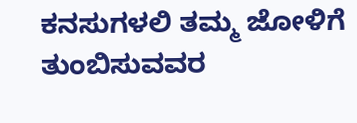ಕನಸುಗಳಲಿ ತಮ್ಮ ಜೋಳಿಗೆ
ತುಂಬಿಸುವವರ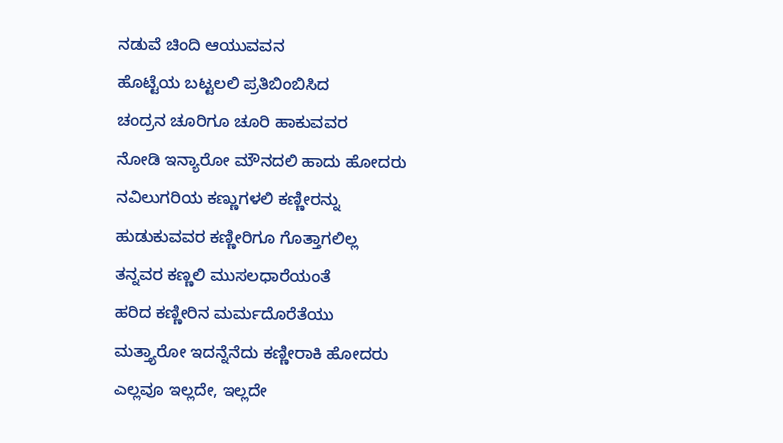ನಡುವೆ ಚಿಂದಿ ಆಯುವವನ
ಹೊಟ್ಟೆಯ ಬಟ್ಟಲಲಿ ಪ್ರತಿಬಿಂಬಿಸಿದ
ಚಂದ್ರನ ಚೂರಿಗೂ ಚೂರಿ ಹಾಕುವವರ
ನೋಡಿ ಇನ್ಯಾರೋ ಮೌನದಲಿ ಹಾದು ಹೋದರು
ನವಿಲುಗರಿಯ ಕಣ್ಣುಗಳಲಿ ಕಣ್ಣೀರನ್ನು
ಹುಡುಕುವವರ ಕಣ್ಣೀರಿಗೂ ಗೊತ್ತಾಗಲಿಲ್ಲ
ತನ್ನವರ ಕಣ್ಣಲಿ ಮುಸಲಧಾರೆಯಂತೆ
ಹರಿದ ಕಣ್ಣೀರಿನ ಮರ್ಮದೊರೆತೆಯು
ಮತ್ತ್ಯಾರೋ ಇದನ್ನೆನೆದು ಕಣ್ಣೀರಾಕಿ ಹೋದರು
ಎಲ್ಲವೂ ಇಲ್ಲದೇ, ಇಲ್ಲದೇ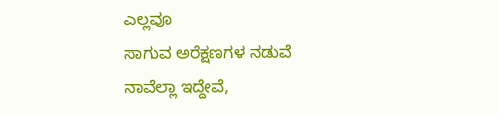ಎಲ್ಲವೂ
ಸಾಗುವ ಅರೆಕ್ಷಣಗಳ ನಡುವೆ
ನಾವೆಲ್ಲಾ ಇದ್ದೇವೆ,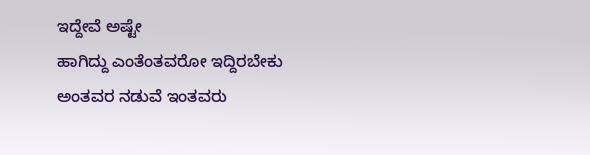ಇದ್ದೇವೆ ಅಷ್ಟೇ
ಹಾಗಿದ್ದು ಎಂತೆಂತವರೋ ಇದ್ದಿರಬೇಕು
ಅಂತವರ ನಡುವೆ ಇಂತವರು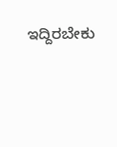ಇದ್ದಿರಬೇಕು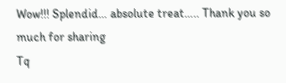Wow!!! Splendid… absolute treat….. Thank you so much for sharing
Tq